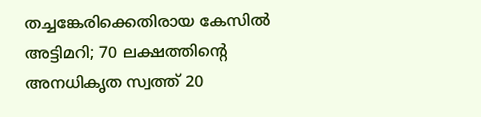തച്ചങ്കേരിക്കെതിരായ കേസില്‍ അട്ടിമറി; 70 ലക്ഷത്തിന്റെ അനധികൃത സ്വത്ത് 20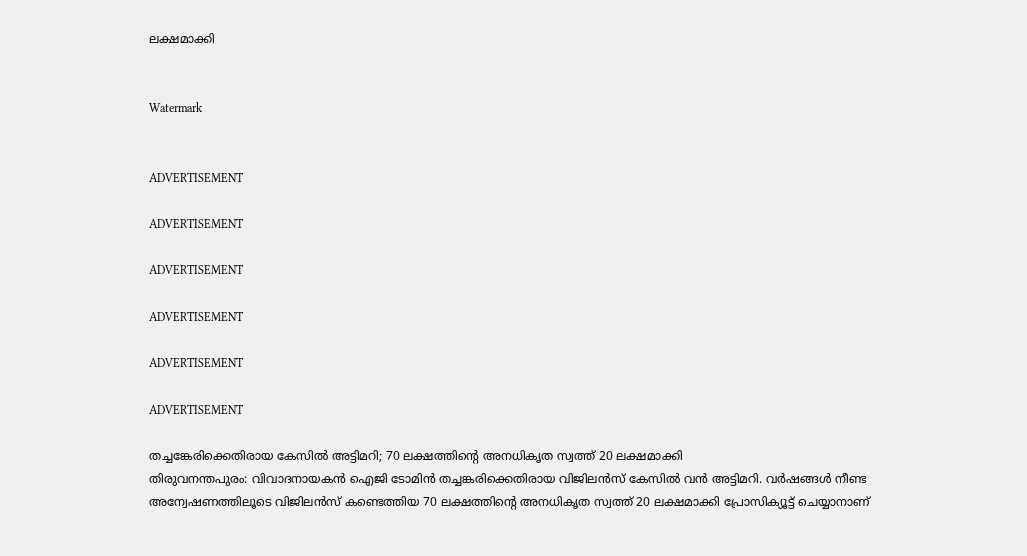ലക്ഷമാക്കി


Watermark


ADVERTISEMENT

ADVERTISEMENT

ADVERTISEMENT

ADVERTISEMENT

ADVERTISEMENT

ADVERTISEMENT

തച്ചങ്കേരിക്കെതിരായ കേസില്‍ അട്ടിമറി; 70 ലക്ഷത്തിന്റെ അനധികൃത സ്വത്ത് 20 ലക്ഷമാക്കി
തിരുവനന്തപുരം: വിവാദനായകന്‍ ഐജി ടോമിന്‍ തച്ചങ്കരിക്കെതിരായ വിജിലന്‍സ് കേസില്‍ വന്‍ അട്ടിമറി. വര്‍ഷങ്ങള്‍ നീണ്ട അന്വേഷണത്തിലൂടെ വിജിലന്‍സ് കണ്ടെത്തിയ 70 ലക്ഷത്തിന്റെ അനധികൃത സ്വത്ത് 20 ലക്ഷമാക്കി പ്രോസിക്യൂട്ട് ചെയ്യാനാണ്‌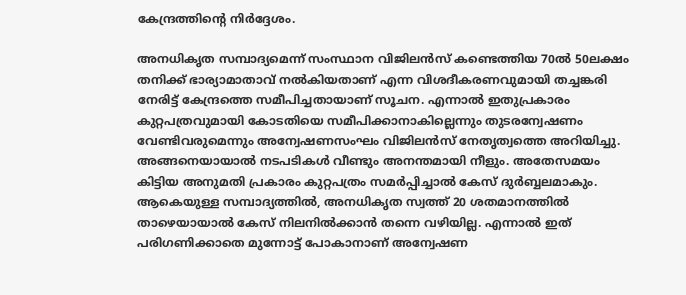കേന്ദ്രത്തിന്റെ നിര്‍ദ്ദേശം.

അനധികൃത സമ്പാദ്യമെന്ന് സംസ്ഥാന വിജിലന്‍സ് കണ്ടെത്തിയ 70ല്‍ 50ലക്ഷം തനിക്ക് ഭാര്യാമാതാവ് നല്‍കിയതാണ് എന്ന വിശദീകരണവുമായി തച്ചങ്കരി നേരിട്ട് കേന്ദ്രത്തെ സമീപിച്ചതായാണ് സൂചന. എന്നാല്‍ ഇതുപ്രകാരം കുറ്റപത്രവുമായി കോടതിയെ സമീപിക്കാനാകില്ലെന്നും തുടരന്വേഷണം വേണ്ടിവരുമെന്നും അന്വേഷണസംഘം വിജിലന്‍സ് നേതൃത്വത്തെ അറിയിച്ചു. അങ്ങനെയായാല്‍ നടപടികള്‍ വീണ്ടും അനന്തമായി നീളും. അതേസമയം കിട്ടിയ അനുമതി പ്രകാരം കുറ്റപത്രം സമര്‍പ്പിച്ചാല്‍ കേസ് ദുര്‍ബ്ബലമാകും. ആകെയുള്ള സമ്പാദ്യത്തില്‍, അനധികൃത സ്വത്ത് 20 ശതമാനത്തില്‍ താഴെയായാല്‍ കേസ് നിലനില്‍ക്കാന്‍ തന്നെ വഴിയില്ല. എന്നാല്‍ ഇത് പരിഗണിക്കാതെ മുന്നോട്ട് പോകാനാണ് അന്വേഷണ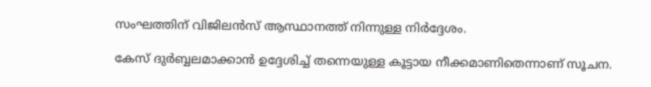സംഘത്തിന് വിജിലന്‍സ് ആസ്ഥാനത്ത് നിന്നുള്ള നിര്‍ദ്ദേശം.

കേസ് ദുര്‍ബ്ബലമാക്കാന്‍ ഉദ്ദേശിച്ച് തന്നെയുള്ള കൂട്ടായ നീക്കമാണിതെന്നാണ് സൂചന.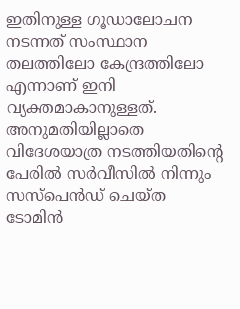ഇതിനുള്ള ഗൂഡാലോചന നടന്നത് സംസ്ഥാന തലത്തിലോ കേന്ദ്രത്തിലോ എന്നാണ് ഇനി വ്യക്തമാകാനുള്ളത്. അനുമതിയില്ലാതെ വിദേശയാത്ര നടത്തിയതിന്റെ പേരില്‍ സര്‍വീസില്‍ നിന്നും സസ്പെന്‍ഡ് ചെയ്ത ടോമിന്‍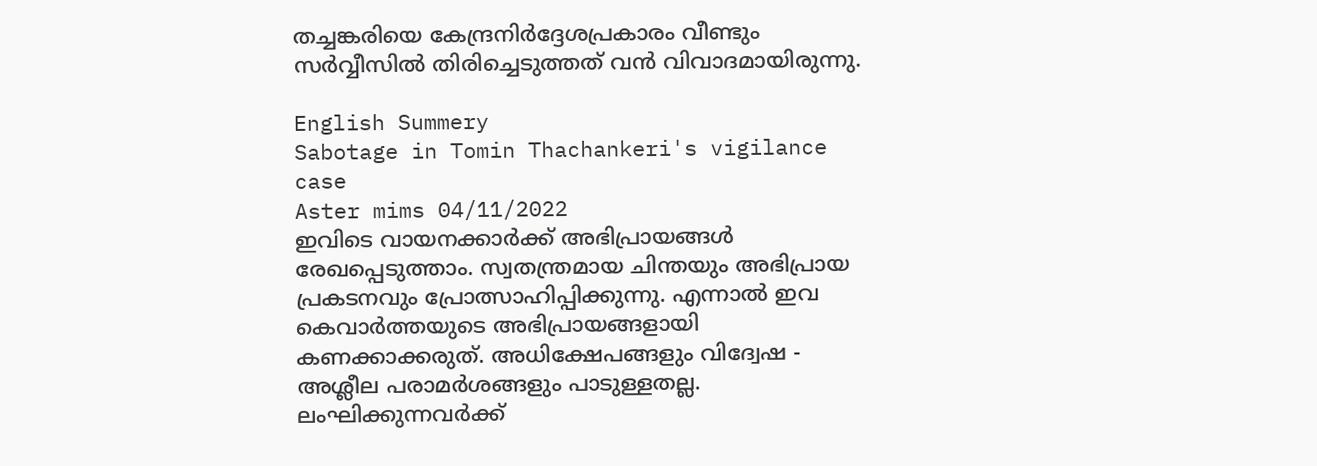തച്ചങ്കരിയെ കേന്ദ്രനിര്‍ദ്ദേശപ്രകാരം വീണ്ടും സര്‍വ്വീസില്‍ തിരിച്ചെടുത്തത് വന്‍ വിവാദമായിരുന്നു.

English Summery
Sabotage in Tomin Thachankeri's vigilance case
Aster mims 04/11/2022
ഇവിടെ വായനക്കാർക്ക് അഭിപ്രായങ്ങൾ രേഖപ്പെടുത്താം. സ്വതന്ത്രമായ ചിന്തയും അഭിപ്രായ പ്രകടനവും പ്രോത്സാഹിപ്പിക്കുന്നു. എന്നാൽ ഇവ കെവാർത്തയുടെ അഭിപ്രായങ്ങളായി കണക്കാക്കരുത്. അധിക്ഷേപങ്ങളും വിദ്വേഷ - അശ്ലീല പരാമർശങ്ങളും പാടുള്ളതല്ല. ലംഘിക്കുന്നവർക്ക്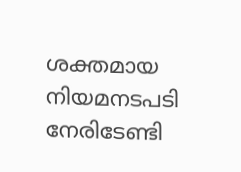ശക്തമായ നിയമനടപടി നേരിടേണ്ടി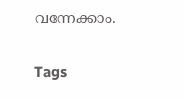വന്നേക്കാം.

Tags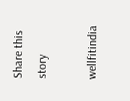Share this story

wellfitindia